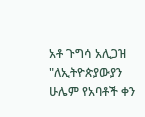አቶ ጉግሳ አሊጋዝ "ለኢትዮጵያውያን ሁሌም የአባቶች ቀን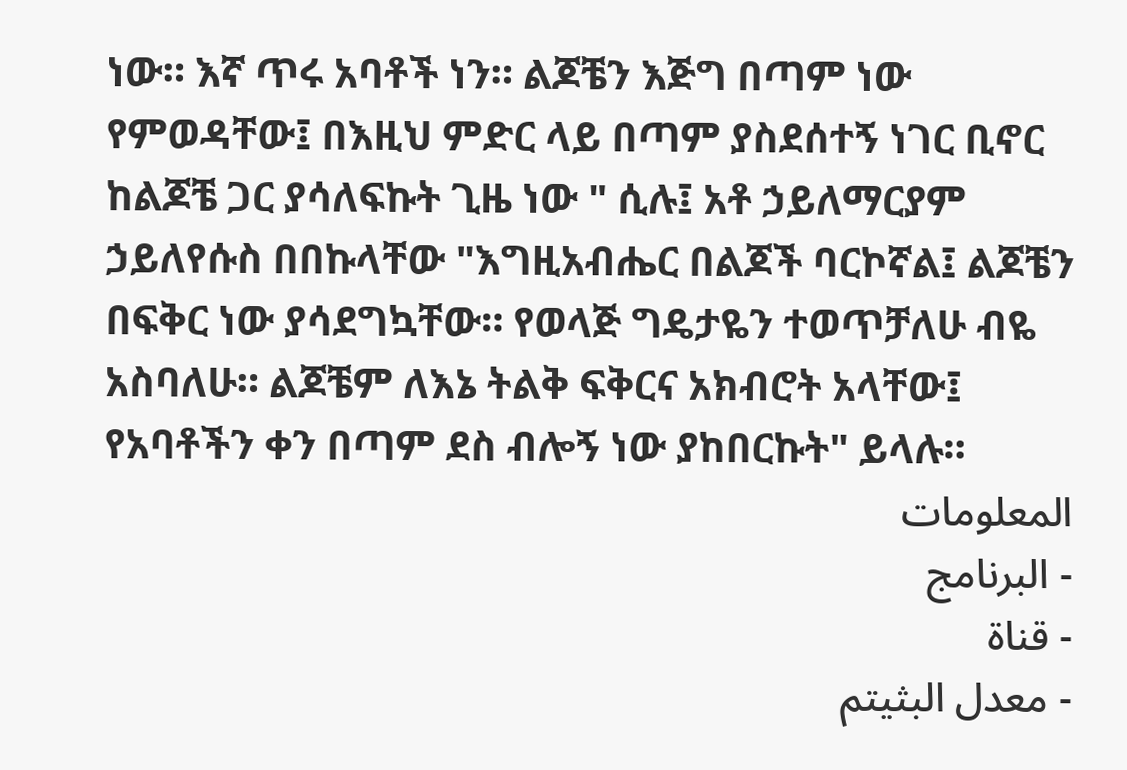ነው። እኛ ጥሩ አባቶች ነን። ልጆቼን እጅግ በጣም ነው የምወዳቸው፤ በእዚህ ምድር ላይ በጣም ያስደሰተኝ ነገር ቢኖር ከልጆቼ ጋር ያሳለፍኩት ጊዜ ነው " ሲሉ፤ አቶ ኃይለማርያም ኃይለየሱስ በበኩላቸው "እግዚአብሔር በልጆች ባርኮኛል፤ ልጆቼን በፍቅር ነው ያሳደግኳቸው። የወላጅ ግዴታዬን ተወጥቻለሁ ብዬ አስባለሁ። ልጆቼም ለእኔ ትልቅ ፍቅርና አክብሮት አላቸው፤ የአባቶችን ቀን በጣም ደስ ብሎኝ ነው ያከበርኩት" ይላሉ።
المعلومات
- البرنامج
- قناة
- معدل البثيتم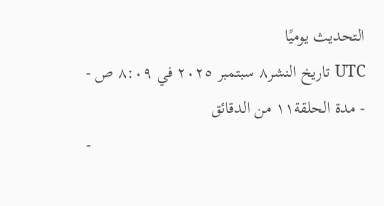التحديث يوميًا
- تاريخ النشر٨ سبتمبر ٢٠٢٥ في ٨:٠٩ ص UTC
- مدة الحلقة١١ من الدقائق
-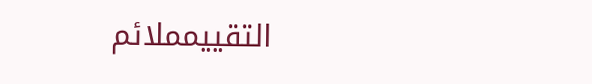التقييمملائم